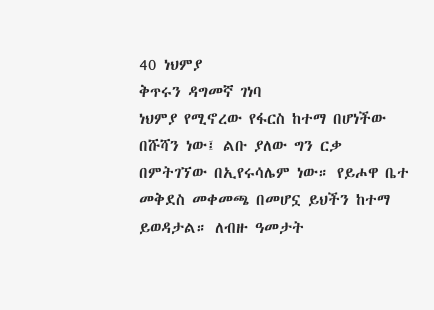40 ነህምያ
ቅጥሩን ዳግመኛ ገነባ
ነህምያ የሚኖረው የፋርስ ከተማ በሆነችው በሹሻን ነው፤ ልቡ ያለው ግን ርቃ በምትገኘው በኢየሩሳሌም ነው። የይሖዋ ቤተ መቅደስ መቀመጫ በመሆኗ ይህችን ከተማ ይወዳታል። ለብዙ ዓመታት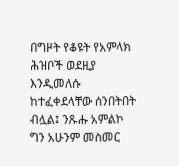በግዞት የቆዩት የአምላክ ሕዝቦች ወደዚያ እንዲመለሱ ከተፈቀደላቸው ሰንበትበት ብሏል፤ ንጹሑ አምልኮ ግን አሁንም መስመር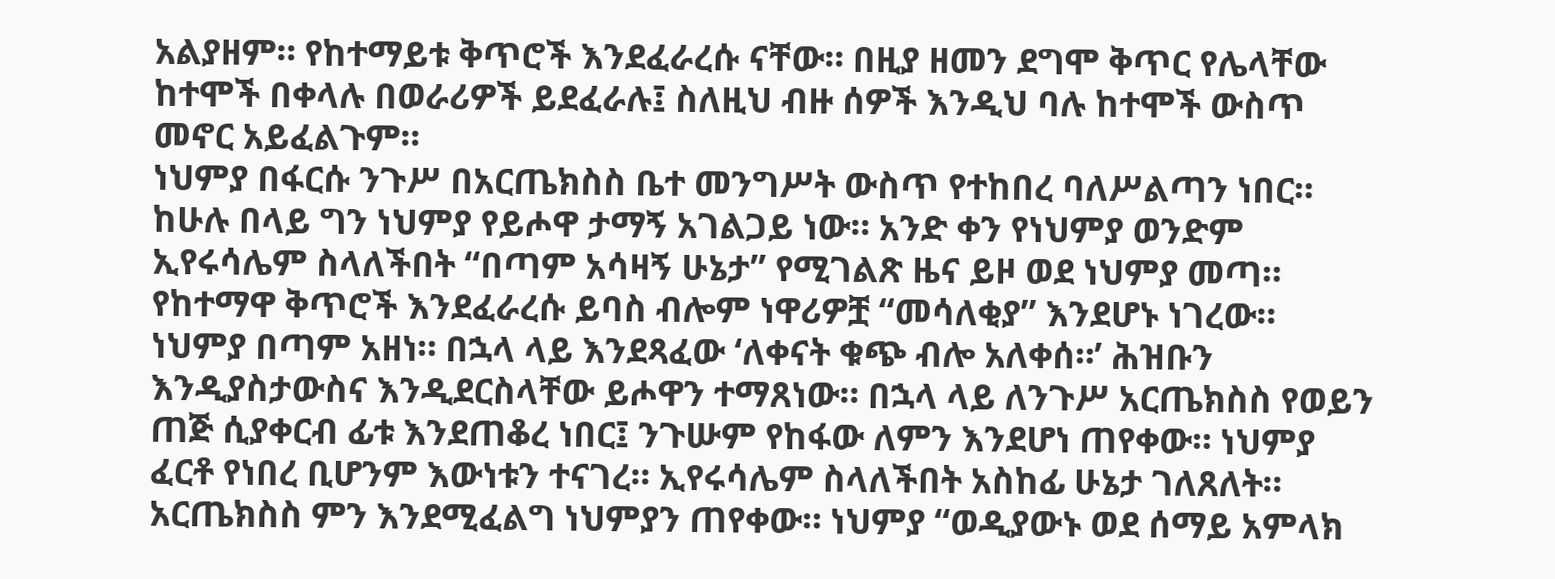አልያዘም። የከተማይቱ ቅጥሮች እንደፈራረሱ ናቸው። በዚያ ዘመን ደግሞ ቅጥር የሌላቸው ከተሞች በቀላሉ በወራሪዎች ይደፈራሉ፤ ስለዚህ ብዙ ሰዎች እንዲህ ባሉ ከተሞች ውስጥ መኖር አይፈልጉም።
ነህምያ በፋርሱ ንጉሥ በአርጤክስስ ቤተ መንግሥት ውስጥ የተከበረ ባለሥልጣን ነበር። ከሁሉ በላይ ግን ነህምያ የይሖዋ ታማኝ አገልጋይ ነው። አንድ ቀን የነህምያ ወንድም ኢየሩሳሌም ስላለችበት “በጣም አሳዛኝ ሁኔታ” የሚገልጽ ዜና ይዞ ወደ ነህምያ መጣ። የከተማዋ ቅጥሮች እንደፈራረሱ ይባስ ብሎም ነዋሪዎቿ “መሳለቂያ” እንደሆኑ ነገረው።
ነህምያ በጣም አዘነ። በኋላ ላይ እንደጻፈው ‘ለቀናት ቁጭ ብሎ አለቀሰ።’ ሕዝቡን እንዲያስታውስና እንዲደርስላቸው ይሖዋን ተማጸነው። በኋላ ላይ ለንጉሥ አርጤክስስ የወይን ጠጅ ሲያቀርብ ፊቱ እንደጠቆረ ነበር፤ ንጉሡም የከፋው ለምን እንደሆነ ጠየቀው። ነህምያ ፈርቶ የነበረ ቢሆንም እውነቱን ተናገረ። ኢየሩሳሌም ስላለችበት አስከፊ ሁኔታ ገለጸለት። አርጤክስስ ምን እንደሚፈልግ ነህምያን ጠየቀው። ነህምያ “ወዲያውኑ ወደ ሰማይ አምላክ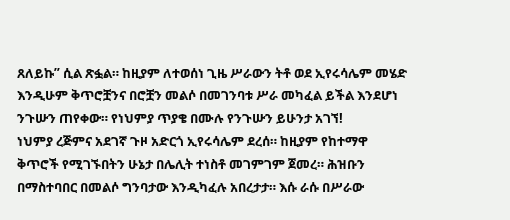ጸለይኩ” ሲል ጽፏል። ከዚያም ለተወሰነ ጊዜ ሥራውን ትቶ ወደ ኢየሩሳሌም መሄድ እንዲሁም ቅጥሮቿንና በሮቿን መልሶ በመገንባቱ ሥራ መካፈል ይችል እንደሆነ ንጉሡን ጠየቀው። የነህምያ ጥያቄ በሙሉ የንጉሡን ይሁንታ አገኘ!
ነህምያ ረጅምና አደገኛ ጉዞ አድርጎ ኢየሩሳሌም ደረሰ። ከዚያም የከተማዋ ቅጥሮች የሚገኙበትን ሁኔታ በሌሊት ተነስቶ መገምገም ጀመረ። ሕዝቡን በማስተባበር በመልሶ ግንባታው እንዲካፈሉ አበረታታ። እሱ ራሱ በሥራው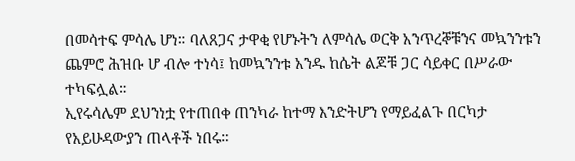በመሳተፍ ምሳሌ ሆነ። ባለጸጋና ታዋቂ የሆኑትን ለምሳሌ ወርቅ አንጥረኞቹንና መኳንንቱን ጨምሮ ሕዝቡ ሆ ብሎ ተነሳ፤ ከመኳንንቱ አንዱ ከሴት ልጆቹ ጋር ሳይቀር በሥራው ተካፍሏል።
ኢየሩሳሌም ደህንነቷ የተጠበቀ ጠንካራ ከተማ እንድትሆን የማይፈልጉ በርካታ የአይሁዳውያን ጠላቶች ነበሩ።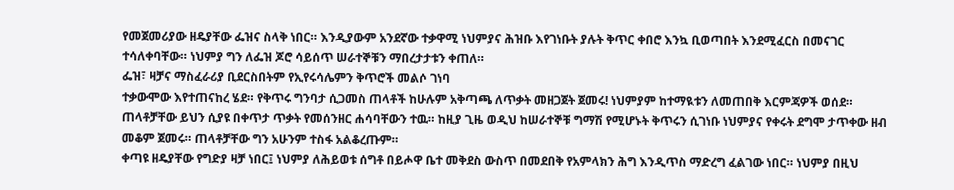የመጀመሪያው ዘዴያቸው ፌዝና ስላቅ ነበር። እንዲያውም አንደኛው ተቃዋሚ ነህምያና ሕዝቡ እየገነቡት ያሉት ቅጥር ቀበሮ እንኳ ቢወጣበት እንደሚፈርስ በመናገር ተሳለቀባቸው። ነህምያ ግን ለፌዝ ጆሮ ሳይሰጥ ሠራተኞቹን ማበረታታቱን ቀጠለ።
ፌዝ፣ ዛቻና ማስፈራሪያ ቢደርስበትም የኢየሩሳሌምን ቅጥሮች መልሶ ገነባ
ተቃውሞው እየተጠናከረ ሄደ። የቅጥሩ ግንባታ ሲጋመስ ጠላቶች ከሁሉም አቅጣጫ ለጥቃት መዘጋጀት ጀመሩ! ነህምያም ከተማዪቱን ለመጠበቅ እርምጃዎች ወሰደ። ጠላቶቻቸው ይህን ሲያዩ በቀጥታ ጥቃት የመሰንዘር ሐሳባቸውን ተዉ። ከዚያ ጊዜ ወዲህ ከሠራተኞቹ ግማሽ የሚሆኑት ቅጥሩን ሲገነቡ ነህምያና የቀሩት ደግሞ ታጥቀው ዘብ መቆም ጀመሩ። ጠላቶቻቸው ግን አሁንም ተስፋ አልቆረጡም።
ቀጣዩ ዘዴያቸው የግድያ ዛቻ ነበር፤ ነህምያ ለሕይወቱ ሰግቶ በይሖዋ ቤተ መቅደስ ውስጥ በመደበቅ የአምላክን ሕግ እንዲጥስ ማድረግ ፈልገው ነበር። ነህምያ በዚህ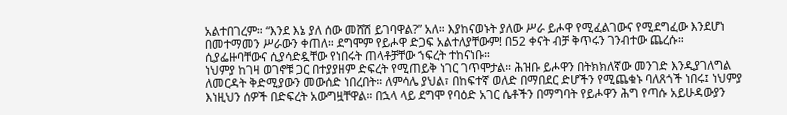አልተበገረም። “እንደ እኔ ያለ ሰው መሸሽ ይገባዋል?” አለ። እያከናወኑት ያለው ሥራ ይሖዋ የሚፈልገውና የሚደግፈው እንደሆነ በመተማመን ሥራውን ቀጠለ። ደግሞም የይሖዋ ድጋፍ አልተለያቸውም! በ52 ቀናት ብቻ ቅጥሩን ገንብተው ጨረሱ። ሲያፌዙባቸውና ሲያሳድዷቸው የነበሩት ጠላቶቻቸው ኀፍረት ተከናነቡ።
ነህምያ ከገዛ ወገኖቹ ጋር በተያያዘም ድፍረት የሚጠይቅ ነገር ገጥሞታል። ሕዝቡ ይሖዋን በትክክለኛው መንገድ እንዲያገለግል ለመርዳት ቅድሚያውን መውሰድ ነበረበት። ለምሳሌ ያህል፣ በከፍተኛ ወለድ በማበደር ድሆችን የሚጨቁኑ ባለጸጎች ነበሩ፤ ነህምያ እነዚህን ሰዎች በድፍረት አውግዟቸዋል። በኋላ ላይ ደግሞ የባዕድ አገር ሴቶችን በማግባት የይሖዋን ሕግ የጣሱ አይሁዳውያን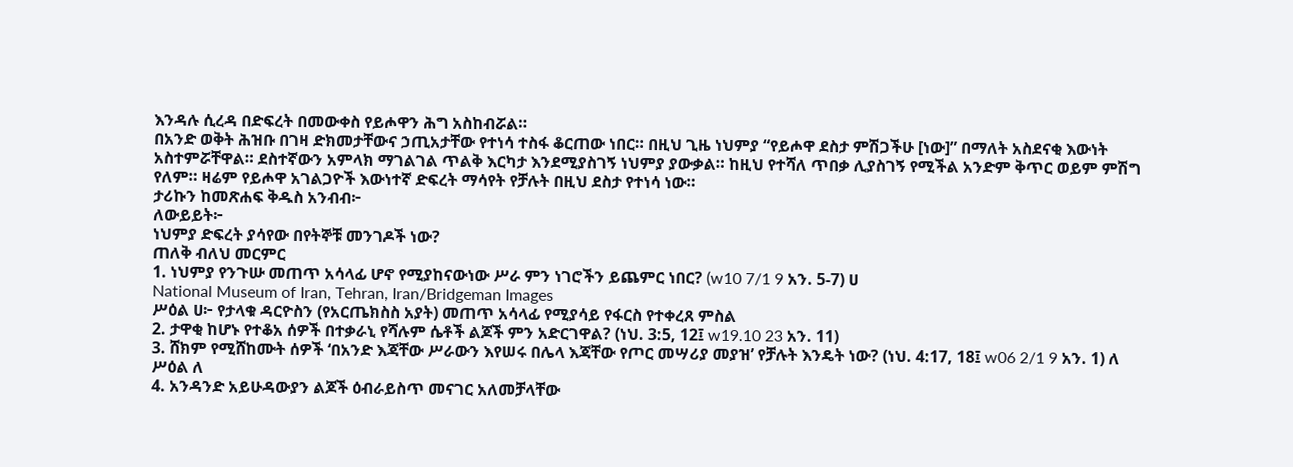እንዳሉ ሲረዳ በድፍረት በመውቀስ የይሖዋን ሕግ አስከብሯል።
በአንድ ወቅት ሕዝቡ በገዛ ድክመታቸውና ኃጢአታቸው የተነሳ ተስፋ ቆርጠው ነበር። በዚህ ጊዜ ነህምያ “የይሖዋ ደስታ ምሽጋችሁ [ነው]” በማለት አስደናቂ እውነት አስተምሯቸዋል። ደስተኛውን አምላክ ማገልገል ጥልቅ እርካታ እንደሚያስገኝ ነህምያ ያውቃል። ከዚህ የተሻለ ጥበቃ ሊያስገኝ የሚችል አንድም ቅጥር ወይም ምሽግ የለም። ዛሬም የይሖዋ አገልጋዮች እውነተኛ ድፍረት ማሳየት የቻሉት በዚህ ደስታ የተነሳ ነው።
ታሪኩን ከመጽሐፍ ቅዱስ አንብብ፦
ለውይይት፦
ነህምያ ድፍረት ያሳየው በየትኞቹ መንገዶች ነው?
ጠለቅ ብለህ መርምር
1. ነህምያ የንጉሡ መጠጥ አሳላፊ ሆኖ የሚያከናውነው ሥራ ምን ነገሮችን ይጨምር ነበር? (w10 7/1 9 አን. 5-7) ሀ
National Museum of Iran, Tehran, Iran/Bridgeman Images
ሥዕል ሀ፦ የታላቁ ዳርዮስን (የአርጤክስስ አያት) መጠጥ አሳላፊ የሚያሳይ የፋርስ የተቀረጸ ምስል
2. ታዋቂ ከሆኑ የተቆአ ሰዎች በተቃራኒ የሻሉም ሴቶች ልጆች ምን አድርገዋል? (ነህ. 3:5, 12፤ w19.10 23 አን. 11)
3. ሸክም የሚሸከሙት ሰዎች ‘በአንድ እጃቸው ሥራውን እየሠሩ በሌላ እጃቸው የጦር መሣሪያ መያዝ’ የቻሉት እንዴት ነው? (ነህ. 4:17, 18፤ w06 2/1 9 አን. 1) ለ
ሥዕል ለ
4. አንዳንድ አይሁዳውያን ልጆች ዕብራይስጥ መናገር አለመቻላቸው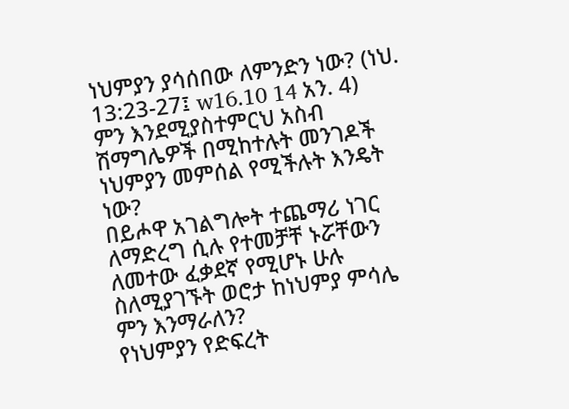ነህምያን ያሳሰበው ለምንድን ነው? (ነህ. 13:23-27፤ w16.10 14 አን. 4)
ምን እንደሚያስተምርህ አስብ
ሽማግሌዎች በሚከተሉት መንገዶች ነህምያን መምሰል የሚችሉት እንዴት ነው?
በይሖዋ አገልግሎት ተጨማሪ ነገር ለማድረግ ሲሉ የተመቻቸ ኑሯቸውን ለመተው ፈቃደኛ የሚሆኑ ሁሉ ስለሚያገኙት ወሮታ ከነህምያ ምሳሌ ምን እንማራለን?
የነህምያን የድፍረት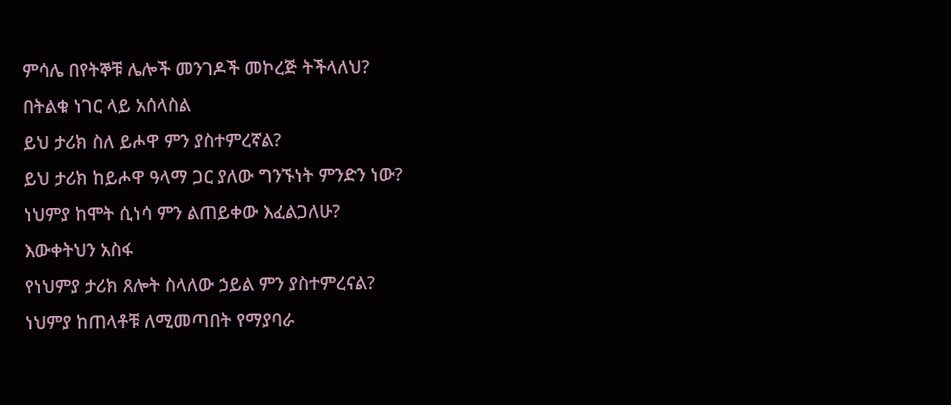ምሳሌ በየትኞቹ ሌሎች መንገዶች መኮረጅ ትችላለህ?
በትልቁ ነገር ላይ አሰላስል
ይህ ታሪክ ስለ ይሖዋ ምን ያስተምረኛል?
ይህ ታሪክ ከይሖዋ ዓላማ ጋር ያለው ግንኙነት ምንድን ነው?
ነህምያ ከሞት ሲነሳ ምን ልጠይቀው እፈልጋለሁ?
እውቀትህን አስፋ
የነህምያ ታሪክ ጸሎት ስላለው ኃይል ምን ያስተምረናል?
ነህምያ ከጠላቶቹ ለሚመጣበት የማያባራ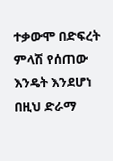ተቃውሞ በድፍረት ምላሽ የሰጠው እንዴት እንደሆነ በዚህ ድራማ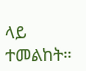ላይ ተመልከት።